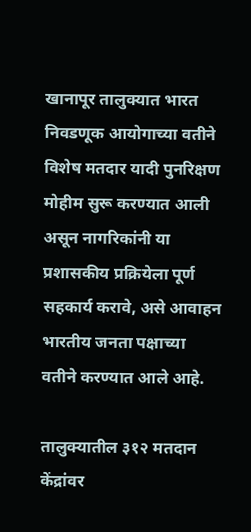खानापूर तालुक्यात भारत निवडणूक आयोगाच्या वतीने विशेष मतदार यादी पुनरिक्षण मोहीम सुरू करण्यात आली असून नागरिकांनी या प्रशासकीय प्रक्रियेला पूर्ण सहकार्य करावे, असे आवाहन भारतीय जनता पक्षाच्या वतीने करण्यात आले आहे.

तालुक्यातील ३१२ मतदान केंद्रांवर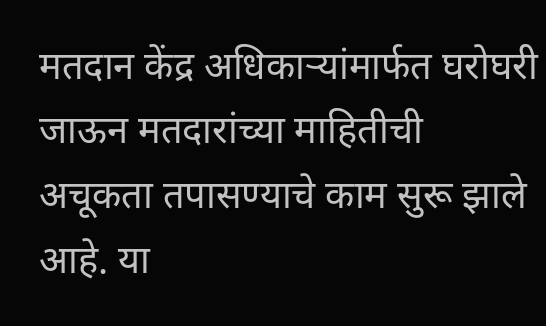मतदान केंद्र अधिकाऱ्यांमार्फत घरोघरी जाऊन मतदारांच्या माहितीची अचूकता तपासण्याचे काम सुरू झाले आहे. या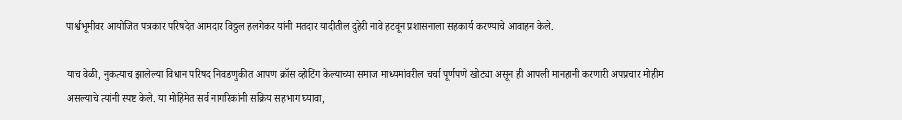पार्श्वभूमीवर आयोजित पत्रकार परिषदेत आमदार विठ्ठल हलगेकर यांनी मतदार यादीतील दुहेरी नावे हटवून प्रशासनाला सहकार्य करण्याचे आवाहन केले.

याच वेळी, नुकत्याच झालेल्या विधान परिषद निवडणुकीत आपण क्रॉस व्होटिंग केल्याच्या समाज माध्यमांवरील चर्चा पूर्णपणे खोट्या असून ही आपली मानहानी करणारी अपप्रचार मोहीम असल्याचे त्यांनी स्पष्ट केले. या मोहिमेत सर्व नागरिकांनी सक्रिय सहभाग घ्यावा,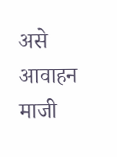असे आवाहन माजी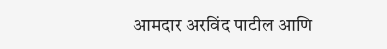आमदार अरविंद पाटील आणि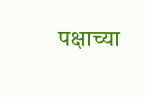पक्षाच्या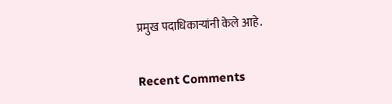प्रमुख पदाधिकाऱ्यांनी केले आहे.


Recent Comments